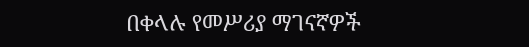በቀላሉ የመሥሪያ ማገናኛዎች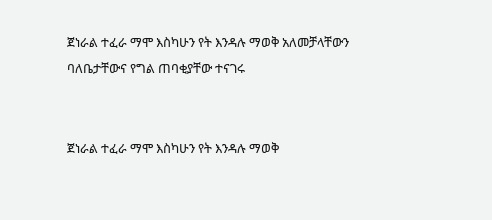ጀነራል ተፈራ ማሞ እስካሁን የት እንዳሉ ማወቅ አለመቻላቸውን ባለቤታቸውና የግል ጠባቂያቸው ተናገሩ


ጀነራል ተፈራ ማሞ እስካሁን የት እንዳሉ ማወቅ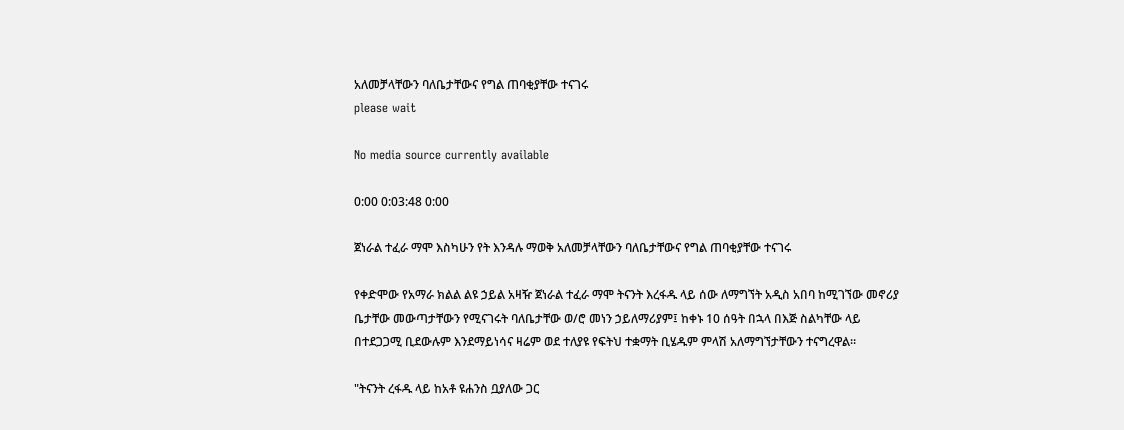አለመቻላቸውን ባለቤታቸውና የግል ጠባቂያቸው ተናገሩ
please wait

No media source currently available

0:00 0:03:48 0:00

ጀነራል ተፈራ ማሞ እስካሁን የት እንዳሉ ማወቅ አለመቻላቸውን ባለቤታቸውና የግል ጠባቂያቸው ተናገሩ

የቀድሞው የአማራ ክልል ልዩ ኃይል አዛዥ ጀነራል ተፈራ ማሞ ትናንት እረፋዱ ላይ ሰው ለማግኘት አዲስ አበባ ከሚገኘው መኖሪያ ቤታቸው መውጣታቸውን የሚናገሩት ባለቤታቸው ወ/ሮ መነን ኃይለማሪያም፤ ከቀኑ 10 ሰዓት በኋላ በእጅ ስልካቸው ላይ በተደጋጋሚ ቢደውሉም እንደማይነሳና ዛሬም ወደ ተለያዩ የፍትህ ተቋማት ቢሄዱም ምላሽ አለማግኘታቸውን ተናግረዋል።

"ትናንት ረፋዱ ላይ ከአቶ ዩሐንስ ቧያለው ጋር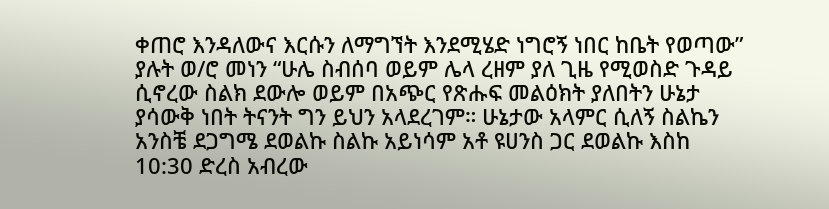ቀጠሮ እንዳለውና እርሱን ለማግኘት እንደሚሄድ ነግሮኝ ነበር ከቤት የወጣው” ያሉት ወ/ሮ መነን “ሁሌ ስብሰባ ወይም ሌላ ረዘም ያለ ጊዜ የሚወስድ ጉዳይ ሲኖረው ስልክ ደውሎ ወይም በአጭር የጽሑፍ መልዕክት ያለበትን ሁኔታ ያሳውቅ ነበት ትናንት ግን ይህን አላደረገም። ሁኔታው አላምር ሲለኝ ስልኬን አንስቼ ደጋግሜ ደወልኩ ስልኩ አይነሳም አቶ ዩሀንስ ጋር ደወልኩ እስከ 10:30 ድረስ አብረው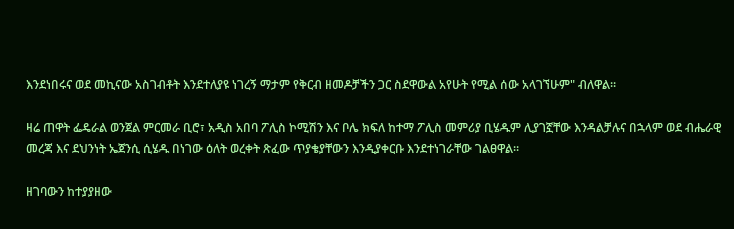እንደነበሩና ወደ መኪናው አስገብቶት እንደተለያዩ ነገረኝ ማታም የቅርብ ዘመዶቻችን ጋር ስደዋውል አየሁት የሚል ሰው አላገኘሁም" ብለዋል።

ዛሬ ጠዋት ፌዴራል ወንጀል ምርመራ ቢሮ፣ አዲስ አበባ ፖሊስ ኮሚሽን እና ቦሌ ክፍለ ከተማ ፖሊስ መምሪያ ቢሄዱም ሊያገኟቸው እንዳልቻሉና በኋላም ወደ ብሔራዊ መረጃ እና ደህንነት ኤጀንሲ ሲሄዱ በነገው ዕለት ወረቀት ጽፈው ጥያቄያቸውን እንዲያቀርቡ እንደተነገራቸው ገልፀዋል።

ዘገባውን ከተያያዘው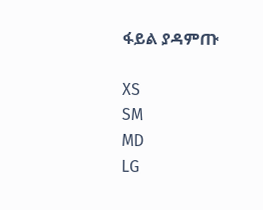ፋይል ያዳምጡ

XS
SM
MD
LG